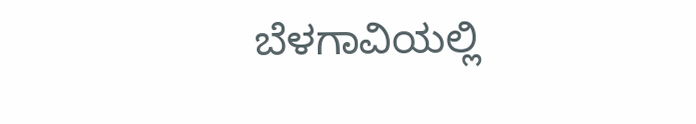ಬೆಳಗಾವಿಯಲ್ಲಿ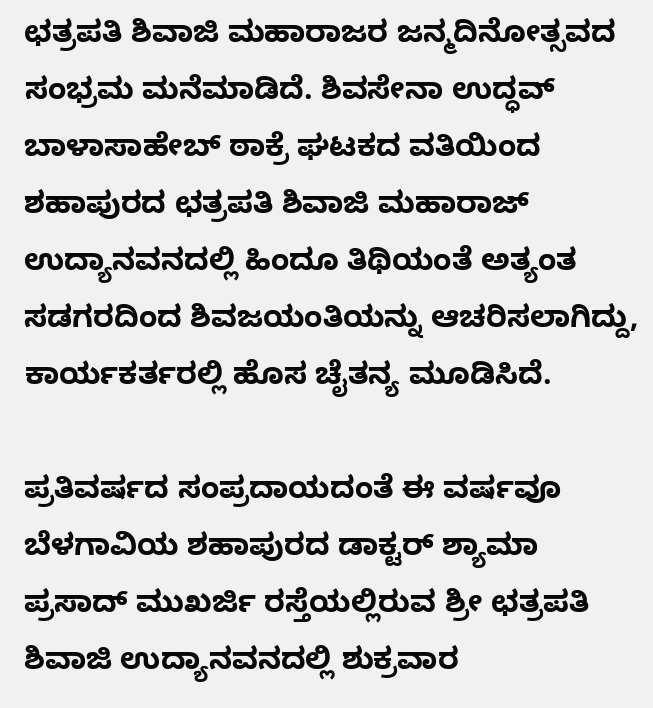ಛತ್ರಪತಿ ಶಿವಾಜಿ ಮಹಾರಾಜರ ಜನ್ಮದಿನೋತ್ಸವದ ಸಂಭ್ರಮ ಮನೆಮಾಡಿದೆ. ಶಿವಸೇನಾ ಉದ್ಧವ್ ಬಾಳಾಸಾಹೇಬ್ ಠಾಕ್ರೆ ಘಟಕದ ವತಿಯಿಂದ ಶಹಾಪುರದ ಛತ್ರಪತಿ ಶಿವಾಜಿ ಮಹಾರಾಜ್ ಉದ್ಯಾನವನದಲ್ಲಿ ಹಿಂದೂ ತಿಥಿಯಂತೆ ಅತ್ಯಂತ ಸಡಗರದಿಂದ ಶಿವಜಯಂತಿಯನ್ನು ಆಚರಿಸಲಾಗಿದ್ದು, ಕಾರ್ಯಕರ್ತರಲ್ಲಿ ಹೊಸ ಚೈತನ್ಯ ಮೂಡಿಸಿದೆ.

ಪ್ರತಿವರ್ಷದ ಸಂಪ್ರದಾಯದಂತೆ ಈ ವರ್ಷವೂ ಬೆಳಗಾವಿಯ ಶಹಾಪುರದ ಡಾಕ್ಟರ್ ಶ್ಯಾಮಾ ಪ್ರಸಾದ್ ಮುಖರ್ಜಿ ರಸ್ತೆಯಲ್ಲಿರುವ ಶ್ರೀ ಛತ್ರಪತಿ ಶಿವಾಜಿ ಉದ್ಯಾನವನದಲ್ಲಿ ಶುಕ್ರವಾರ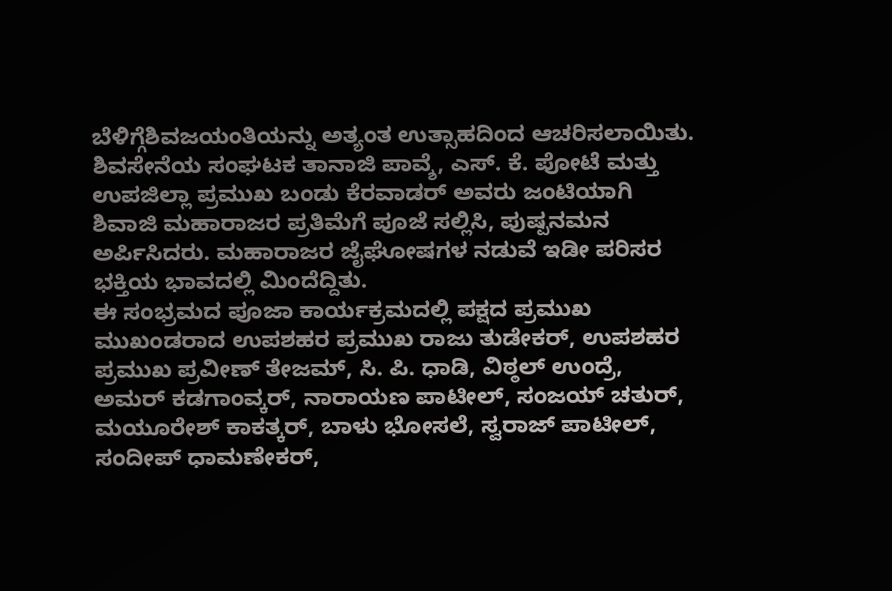ಬೆಳಿಗ್ಗೆಶಿವಜಯಂತಿಯನ್ನು ಅತ್ಯಂತ ಉತ್ಸಾಹದಿಂದ ಆಚರಿಸಲಾಯಿತು. ಶಿವಸೇನೆಯ ಸಂಘಟಕ ತಾನಾಜಿ ಪಾವ್ಶೆ, ಎಸ್. ಕೆ. ಪೋಟೆ ಮತ್ತು ಉಪಜಿಲ್ಲಾ ಪ್ರಮುಖ ಬಂಡು ಕೆರವಾಡರ್ ಅವರು ಜಂಟಿಯಾಗಿ ಶಿವಾಜಿ ಮಹಾರಾಜರ ಪ್ರತಿಮೆಗೆ ಪೂಜೆ ಸಲ್ಲಿಸಿ, ಪುಷ್ಪನಮನ ಅರ್ಪಿಸಿದರು. ಮಹಾರಾಜರ ಜೈಘೋಷಗಳ ನಡುವೆ ಇಡೀ ಪರಿಸರ ಭಕ್ತಿಯ ಭಾವದಲ್ಲಿ ಮಿಂದೆದ್ದಿತು.
ಈ ಸಂಭ್ರಮದ ಪೂಜಾ ಕಾರ್ಯಕ್ರಮದಲ್ಲಿ ಪಕ್ಷದ ಪ್ರಮುಖ ಮುಖಂಡರಾದ ಉಪಶಹರ ಪ್ರಮುಖ ರಾಜು ತುಡೇಕರ್, ಉಪಶಹರ ಪ್ರಮುಖ ಪ್ರವೀಣ್ ತೇಜಮ್, ಸಿ. ಪಿ. ಧಾಡಿ, ವಿಠ್ಠಲ್ ಉಂದ್ರೆ, ಅಮರ್ ಕಡಗಾಂವ್ಕರ್, ನಾರಾಯಣ ಪಾಟೀಲ್, ಸಂಜಯ್ ಚತುರ್, ಮಯೂರೇಶ್ ಕಾಕತ್ಕರ್, ಬಾಳು ಭೋಸಲೆ, ಸ್ವರಾಜ್ ಪಾಟೀಲ್, ಸಂದೀಪ್ ಧಾಮಣೇಕರ್,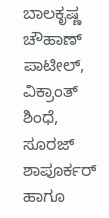ಬಾಲಕೃಷ್ಣ ಚೌಹಾಣ್ ಪಾಟೀಲ್, ವಿಕ್ರಾಂತ್ ಶಿಂಧೆ, ಸೂರಜ್ ಶಾಪೂರ್ಕರ್ ಹಾಗೂ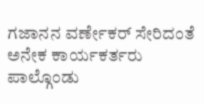ಗಜಾನನ ವರ್ಣೇಕರ್ ಸೇರಿದಂತೆ ಅನೇಕ ಕಾರ್ಯಕರ್ತರು ಪಾಲ್ಗೊಂಡು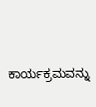ಕಾರ್ಯಕ್ರಮವನ್ನು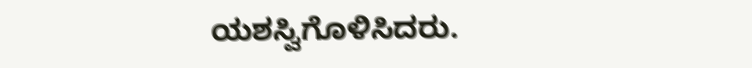ಯಶಸ್ವಿಗೊಳಿಸಿದರು.